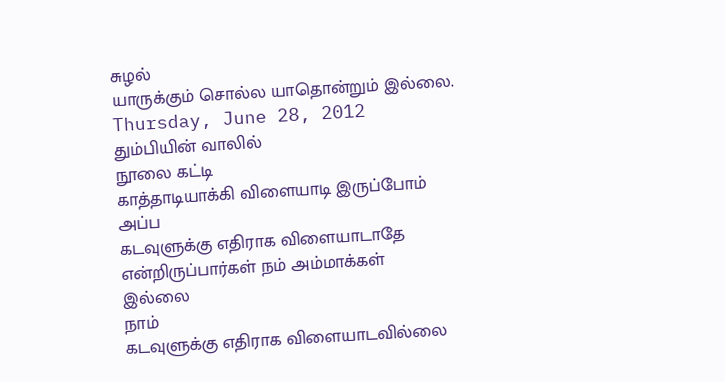சுழல்
யாருக்கும் சொல்ல யாதொன்றும் இல்லை.
Thursday, June 28, 2012
தும்பியின் வாலில்
நூலை கட்டி
காத்தாடியாக்கி விளையாடி இருப்போம்
அப்ப
கடவுளுக்கு எதிராக விளையாடாதே
என்றிருப்பார்கள் நம் அம்மாக்கள்
இல்லை
நாம்
கடவுளுக்கு எதிராக விளையாடவில்லை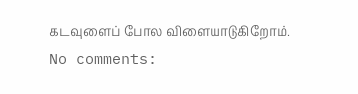கடவுளைப் போல விளையாடுகிறோம்.
No comments: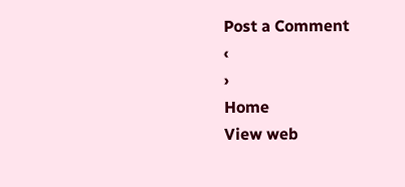Post a Comment
‹
›
Home
View web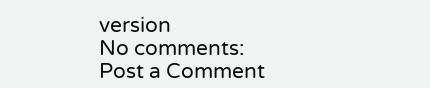version
No comments:
Post a Comment